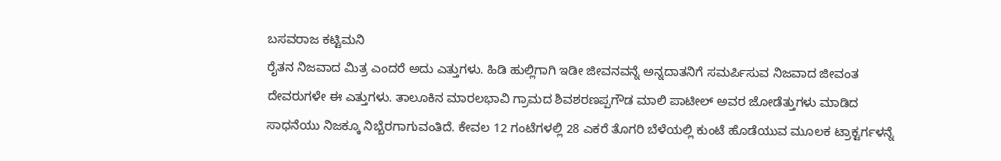ಬಸವರಾಜ ಕಟ್ಟಿಮನಿ
ರೈತನ ನಿಜವಾದ ಮಿತ್ರ ಎಂದರೆ ಅದು ಎತ್ತುಗಳು. ಹಿಡಿ ಹುಲ್ಲಿಗಾಗಿ ಇಡೀ ಜೀವನವನ್ನೆ ಅನ್ನದಾತನಿಗೆ ಸಮರ್ಪಿಸುವ ನಿಜವಾದ ಜೀವಂತ ದೇವರುಗಳೇ ಈ ಎತ್ತುಗಳು. ತಾಲೂಕಿನ ಮಾರಲಭಾವಿ ಗ್ರಾಮದ ಶಿವಶರಣಪ್ಪಗೌಡ ಮಾಲಿ ಪಾಟೀಲ್ ಅವರ ಜೋಡೆತ್ತುಗಳು ಮಾಡಿದ ಸಾಧನೆಯು ನಿಜಕ್ಕೂ ನಿಬ್ಬೆರಗಾಗುವಂತಿದೆ. ಕೇವಲ 12 ಗಂಟೆಗಳಲ್ಲಿ 28 ಎಕರೆ ತೊಗರಿ ಬೆಳೆಯಲ್ಲಿ ಕುಂಟೆ ಹೊಡೆಯುವ ಮೂಲಕ ಟ್ರಾಕ್ಟರ್ಗಳನ್ನೆ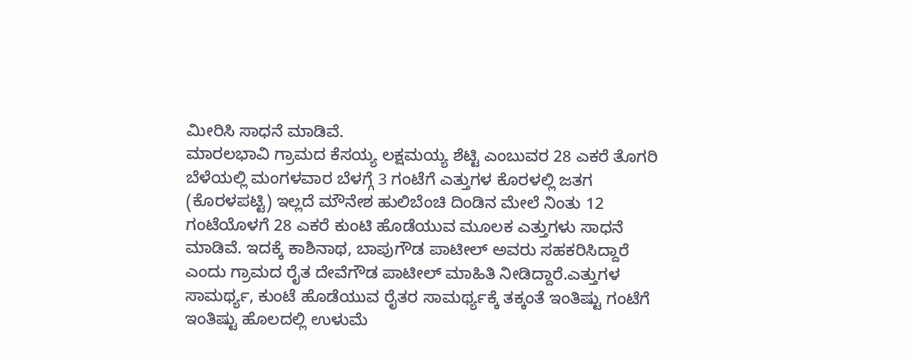ಮೀರಿಸಿ ಸಾಧನೆ ಮಾಡಿವೆ.
ಮಾರಲಭಾವಿ ಗ್ರಾಮದ ಕೆಸಯ್ಯ ಲಕ್ಷಮಯ್ಯ ಶೆಟ್ಟಿ ಎಂಬುವರ 28 ಎಕರೆ ತೊಗರಿ ಬೆಳೆಯಲ್ಲಿ ಮಂಗಳವಾರ ಬೆಳಗ್ಗೆ 3 ಗಂಟೆಗೆ ಎತ್ತುಗಳ ಕೊರಳಲ್ಲಿ ಜತಗ (ಕೊರಳಪಟ್ಟಿ) ಇಲ್ಲದೆ ಮೌನೇಶ ಹುಲಿಬೆಂಚಿ ದಿಂಡಿನ ಮೇಲೆ ನಿಂತು 12 ಗಂಟೆಯೊಳಗೆ 28 ಎಕರೆ ಕುಂಟಿ ಹೊಡೆಯುವ ಮೂಲಕ ಎತ್ತುಗಳು ಸಾಧನೆ ಮಾಡಿವೆ. ಇದಕ್ಕೆ ಕಾಶಿನಾಥ, ಬಾಪುಗೌಡ ಪಾಟೀಲ್ ಅವರು ಸಹಕರಿಸಿದ್ದಾರೆ ಎಂದು ಗ್ರಾಮದ ರೈತ ದೇವೆಗೌಡ ಪಾಟೀಲ್ ಮಾಹಿತಿ ನೀಡಿದ್ದಾರೆ.ಎತ್ತುಗಳ ಸಾಮರ್ಥ್ಯ, ಕುಂಟೆ ಹೊಡೆಯುವ ರೈತರ ಸಾಮರ್ಥ್ಯಕ್ಕೆ ತಕ್ಕಂತೆ ಇಂತಿಷ್ಟು ಗಂಟೆಗೆ ಇಂತಿಷ್ಟು ಹೊಲದಲ್ಲಿ ಉಳುಮೆ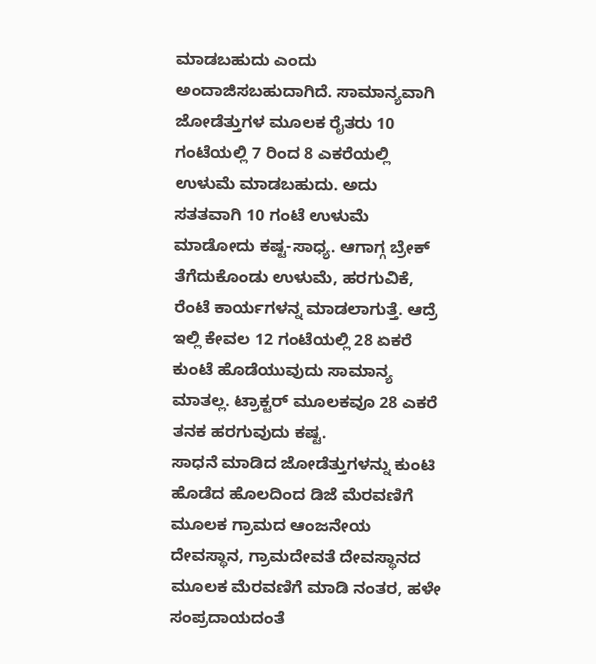ಮಾಡಬಹುದು ಎಂದು ಅಂದಾಜಿಸಬಹುದಾಗಿದೆ. ಸಾಮಾನ್ಯವಾಗಿ ಜೋಡೆತ್ತುಗಳ ಮೂಲಕ ರೈತರು 10 ಗಂಟೆಯಲ್ಲಿ 7 ರಿಂದ 8 ಎಕರೆಯಲ್ಲಿ ಉಳುಮೆ ಮಾಡಬಹುದು. ಅದು ಸತತವಾಗಿ 10 ಗಂಟೆ ಉಳುಮೆ ಮಾಡೋದು ಕಷ್ಟ-ಸಾಧ್ಯ. ಆಗಾಗ್ಗ ಬ್ರೇಕ್ ತೆಗೆದುಕೊಂಡು ಉಳುಮೆ, ಹರಗುವಿಕೆ, ರೆಂಟೆ ಕಾರ್ಯಗಳನ್ನ ಮಾಡಲಾಗುತ್ತೆ. ಆದ್ರೆ ಇಲ್ಲಿ ಕೇವಲ 12 ಗಂಟೆಯಲ್ಲಿ 28 ಏಕರೆ ಕುಂಟೆ ಹೊಡೆಯುವುದು ಸಾಮಾನ್ಯ ಮಾತಲ್ಲ. ಟ್ರಾಕ್ಟರ್ ಮೂಲಕವೂ 28 ಎಕರೆ ತನಕ ಹರಗುವುದು ಕಷ್ಟ.
ಸಾಧನೆ ಮಾಡಿದ ಜೋಡೆತ್ತುಗಳನ್ನು ಕುಂಟಿ ಹೊಡೆದ ಹೊಲದಿಂದ ಡಿಜೆ ಮೆರವಣಿಗೆ ಮೂಲಕ ಗ್ರಾಮದ ಆಂಜನೇಯ ದೇವಸ್ಥಾನ, ಗ್ರಾಮದೇವತೆ ದೇವಸ್ಥಾನದ ಮೂಲಕ ಮೆರವಣಿಗೆ ಮಾಡಿ ನಂತರ, ಹಳೇ ಸಂಪ್ರದಾಯದಂತೆ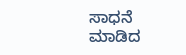ಸಾಧನೆ ಮಾಡಿದ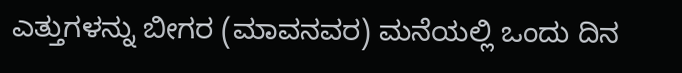ಎತ್ತುಗಳನ್ನು ಬೀಗರ (ಮಾವನವರ) ಮನೆಯಲ್ಲಿ ಒಂದು ದಿನ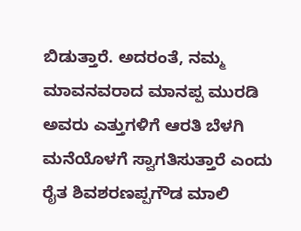ಬಿಡುತ್ತಾರೆ. ಅದರಂತೆ, ನಮ್ಮ ಮಾವನವರಾದ ಮಾನಪ್ಪ ಮುರಡಿ ಅವರು ಎತ್ತುಗಳಿಗೆ ಆರತಿ ಬೆಳಗಿ ಮನೆಯೊಳಗೆ ಸ್ವಾಗತಿಸುತ್ತಾರೆ ಎಂದು ರೈತ ಶಿವಶರಣಪ್ಪಗೌಡ ಮಾಲಿ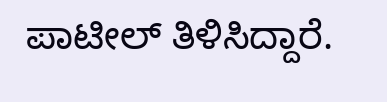ಪಾಟೀಲ್ ತಿಳಿಸಿದ್ದಾರೆ.